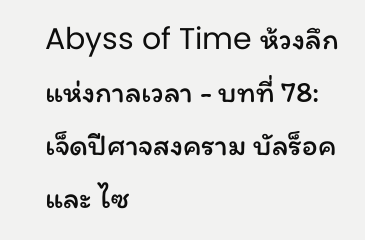Abyss of Time ห้วงลึกแห่งกาลเวลา - บทที่ 78: เจ็ดปีศาจสงคราม บัลร็อค และ ไซ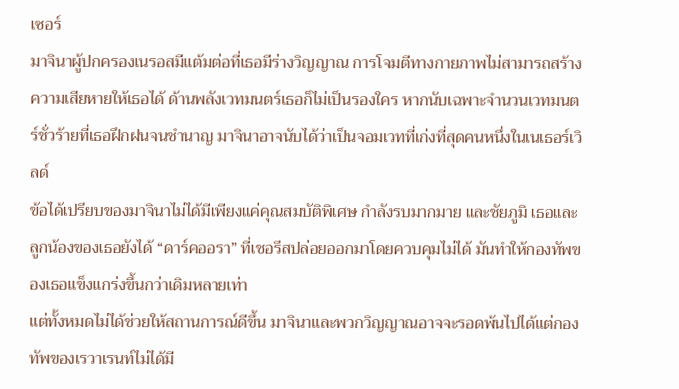เซอร์
มาจินาผู้ปกครองเนรอสมีแต้มต่อที่เธอมีร่างวิญญาณ การโจมตีทางกายภาพไม่สามารถสร้างความเสียหายให้เธอได้ ด้านพลังเวทมนตร์เธอก็ไม่เป็นรองใคร หากนับเฉพาะจำนวนเวทมนตร์ชั่วร้ายที่เธอฝึกฝนจนชำนาญ มาจินาอาจนับได้ว่าเป็นจอมเวทที่เก่งที่สุดคนหนึ่งในเนเธอร์เวิลด์
ข้อได้เปรียบของมาจินาไม่ได้มีเพียงแค่คุณสมบัติพิเศษ กำลังรบมากมาย และชัยภูมิ เธอและลูกน้องของเธอยังได้ “ดาร์คออรา” ที่เชอรีสปล่อยออกมาโดยควบคุมไม่ได้ มันทำให้กองทัพของเธอแข็งแกร่งขึ้นกว่าเดิมหลายเท่า
แต่ทั้งหมดไม่ได้ช่วยให้สถานการณ์ดีขึ้น มาจินาและพวกวิญญาณอาจจะรอดพ้นไปได้แต่กองทัพของเรวาเรนท์ไม่ได้มี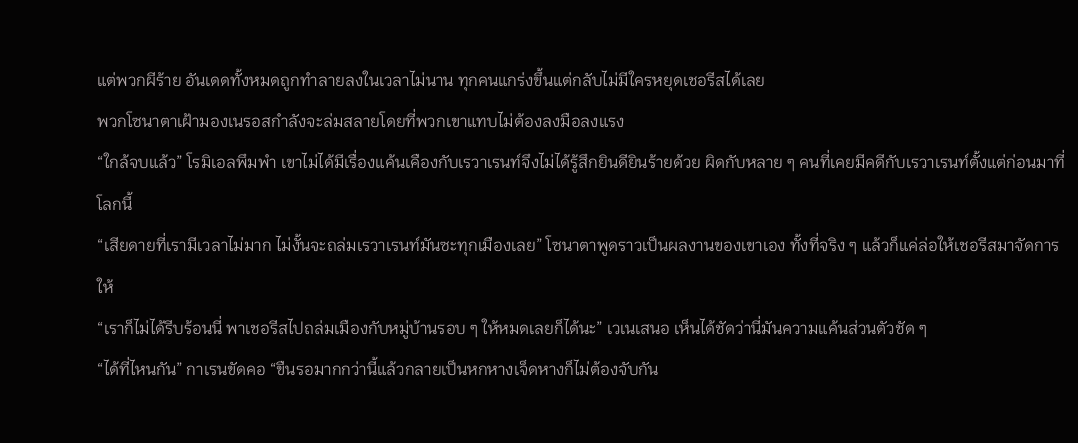แต่พวกผีร้าย อันเดดทั้งหมดถูกทำลายลงในเวลาไม่นาน ทุกคนแกร่งขึ้นแต่กลับไม่มีใครหยุดเชอรีสได้เลย
พวกโซนาตาเฝ้ามองเนรอสกำลังจะล่มสลายโดยที่พวกเขาแทบไม่ต้องลงมือลงแรง
“ใกล้จบแล้ว” โรมิเอลพึมพำ เขาไม่ได้มีเรื่องแค้นเคืองกับเรวาเรนท์จึงไม่ได้รู้สึกยินดียินร้ายด้วย ผิดกับหลาย ๆ คนที่เคยมีคดีกับเรวาเรนท์ตั้งแต่ก่อนมาที่โลกนี้
“เสียดายที่เรามีเวลาไม่มาก ไม่งั้นจะถล่มเรวาเรนท์มันซะทุกเมืองเลย” โซนาตาพูดราวเป็นผลงานของเขาเอง ทั้งที่จริง ๆ แล้วก็แค่ล่อให้เชอรีสมาจัดการให้
“เราก็ไม่ได้รีบร้อนนี่ พาเชอรีสไปถล่มเมืองกับหมู่บ้านรอบ ๆ ให้หมดเลยก็ได้นะ” เวเนเสนอ เห็นได้ชัดว่านี่มันความแค้นส่วนตัวชัด ๆ
“ได้ที่ไหนกัน” กาเรนขัดคอ “ขืนรอมากกว่านี้แล้วกลายเป็นหกหางเจ็ดหางก็ไม่ต้องจับกัน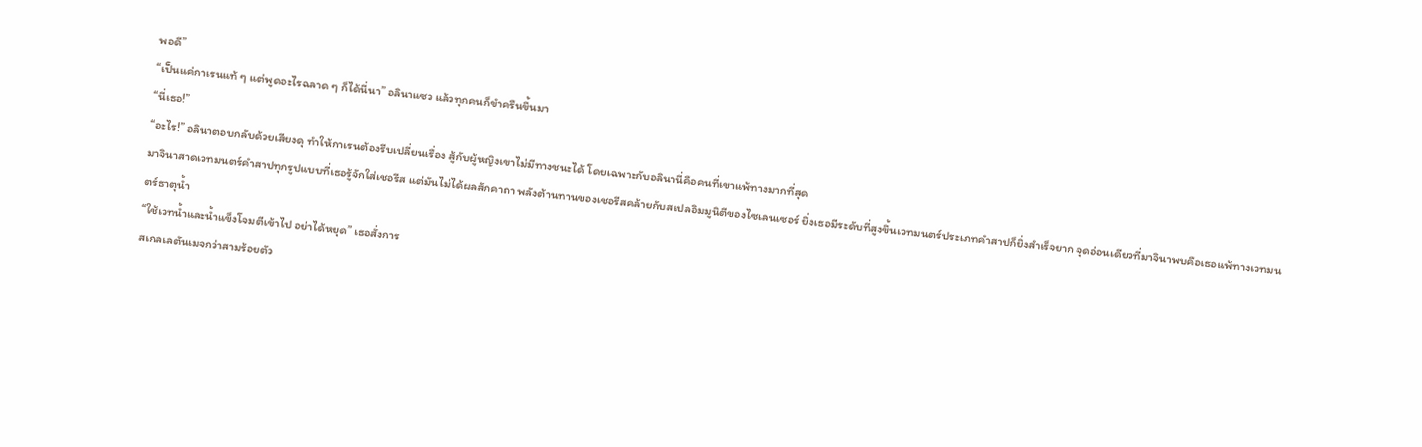พอดี”
“เป็นแค่กาเรนแท้ ๆ แต่พูดอะไรฉลาด ๆ ก็ได้นี่นา” อลินาแซว แล้วทุกคนก็ขำครืนขึ้นมา
“นี่เธอ!”
“อะไร!” อลินาตอบกลับด้วยเสียงดุ ทำให้กาเรนต้องรีบเปลี่ยนเรื่อง สู้กับผู้หญิงเขาไม่มีทางชนะได้ โดยเฉพาะกับอลินานี่คือคนที่เขาแพ้ทางมากที่สุด
มาจินาสาดเวทมนตร์คำสาปทุกรูปแบบที่เธอรู้จักใส่เชอรีส แต่มันไม่ได้ผลสักคาถา พลังต้านทานของเชอรีสคล้ายกับสเปลอิมมูนิตีของไซเลนเซอร์ ยิ่งเธอมีระดับที่สูงขึ้นเวทมนตร์ประเภทคำสาปก็ยิ่งสำเร็จยาก จุดอ่อนเดียวที่มาจินาพบคือเธอแพ้ทางเวทมนตร์ธาตุน้ำ
“ใช้เวทน้ำและน้ำแข็งโจมตีเข้าไป อย่าได้หยุด” เธอสั่งการ
สเกลเลตันเมจกว่าสามร้อยตัว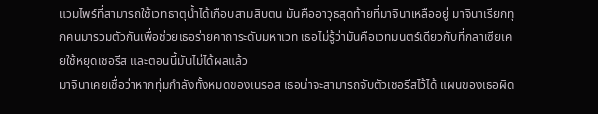แวมไพร์ที่สามารถใช้เวทธาตุน้ำได้เกือบสามสิบตน มันคืออาวุธสุดท้ายที่มาจินาเหลืออยู่ มาจินาเรียกทุกคนมารวมตัวกันเพื่อช่วยเธอร่ายคาถาระดับมหาเวท เธอไม่รู้ว่ามันคือเวทมนตร์เดียวกับที่กลาเซียเคยใช้หยุดเชอรีส และตอนนี้มันไม่ได้ผลแล้ว
มาจินาเคยเชื่อว่าหากทุ่มกำลังทั้งหมดของเนรอส เธอน่าจะสามารถจับตัวเชอรีสไว้ได้ แผนของเธอผิด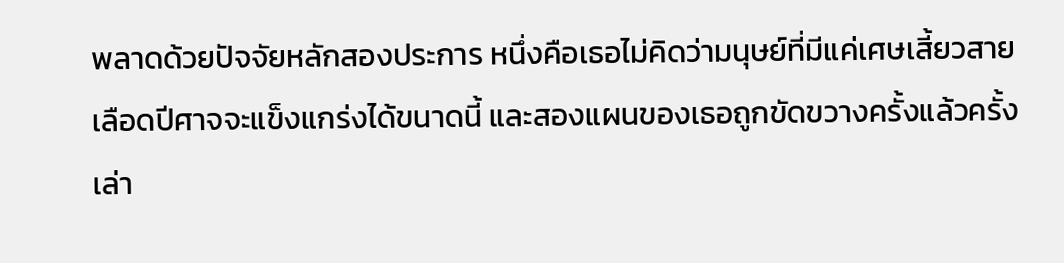พลาดด้วยปัจจัยหลักสองประการ หนึ่งคือเธอไม่คิดว่ามนุษย์ที่มีแค่เศษเสี้ยวสายเลือดปีศาจจะแข็งแกร่งได้ขนาดนี้ และสองแผนของเธอถูกขัดขวางครั้งแล้วครั้งเล่า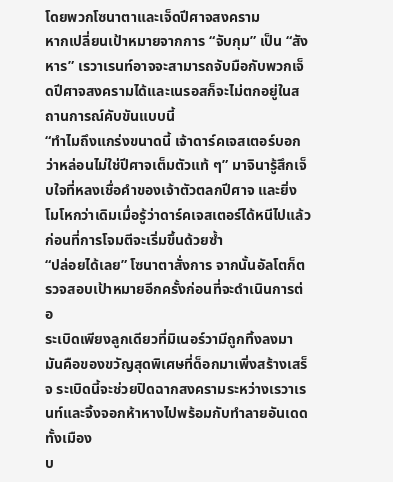โดยพวกโซนาตาและเจ็ดปีศาจสงคราม
หากเปลี่ยนเป้าหมายจากการ “จับกุม” เป็น “สังหาร” เรวาเรนท์อาจจะสามารถจับมือกับพวกเจ็ดปีศาจสงครามได้และเนรอสก็จะไม่ตกอยู่ในสถานการณ์คับขันแบบนี้
“ทำไมถึงแกร่งขนาดนี้ เจ้าดาร์คเจสเตอร์บอกว่าหล่อนไม่ใช่ปีศาจเต็มตัวแท้ ๆ” มาจินารู้สึกเจ็บใจที่หลงเชื่อคำของเจ้าตัวตลกปีศาจ และยิ่งโมโหกว่าเดิมเมื่อรู้ว่าดาร์คเจสเตอร์ได้หนีไปแล้วก่อนที่การโจมตีจะเริ่มขึ้นด้วยซ้ำ
“ปล่อยได้เลย” โซนาตาสั่งการ จากนั้นอัลโตก็ตรวจสอบเป้าหมายอีกครั้งก่อนที่จะดำเนินการต่อ
ระเบิดเพียงลูกเดียวที่มิเนอร์วามีถูกทิ้งลงมา มันคือของขวัญสุดพิเศษที่ด็อกมาเพิ่งสร้างเสร็จ ระเบิดนี้จะช่วยปิดฉากสงครามระหว่างเรวาเรนท์และจิ้งจอกห้าหางไปพร้อมกับทำลายอันเดดทั้งเมือง
บ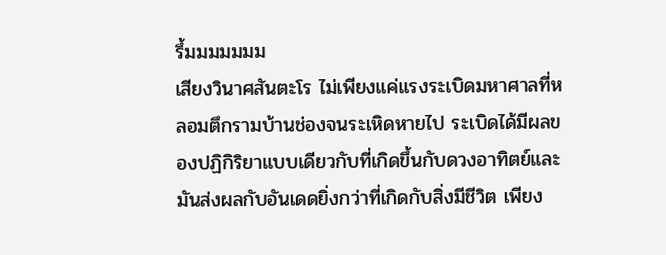รึ้มมมมมมม
เสียงวินาศสันตะโร ไม่เพียงแค่แรงระเบิดมหาศาลที่หลอมตึกรามบ้านช่องจนระเหิดหายไป ระเบิดได้มีผลของปฏิกิริยาแบบเดียวกับที่เกิดขึ้นกับดวงอาทิตย์และมันส่งผลกับอันเดดยิ่งกว่าที่เกิดกับสิ่งมีชีวิต เพียง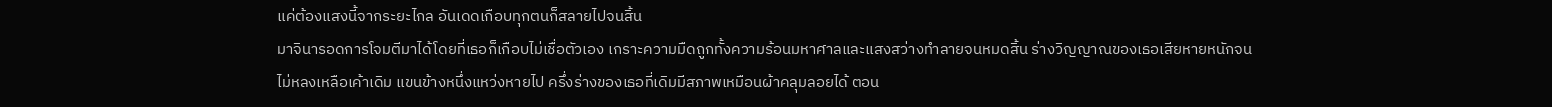แค่ต้องแสงนี้จากระยะไกล อันเดดเกือบทุกตนก็สลายไปจนสิ้น
มาจินารอดการโจมตีมาได้โดยที่เธอก็เกือบไม่เชื่อตัวเอง เกราะความมืดถูกทั้งความร้อนมหาศาลและแสงสว่างทำลายจนหมดสิ้น ร่างวิญญาณของเธอเสียหายหนักจนไม่หลงเหลือเค้าเดิม แขนข้างหนึ่งแหว่งหายไป ครึ่งร่างของเธอที่เดิมมีสภาพเหมือนผ้าคลุมลอยได้ ตอน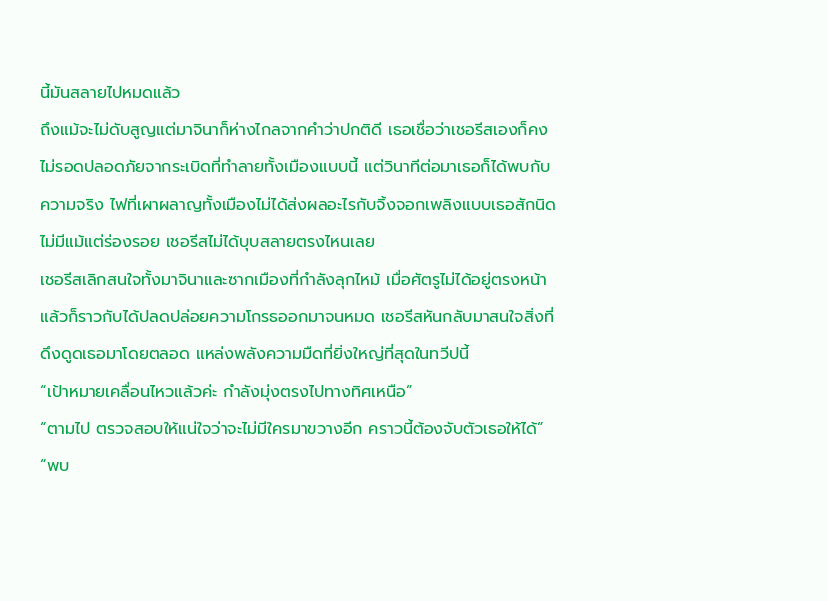นี้มันสลายไปหมดแล้ว
ถึงแม้จะไม่ดับสูญแต่มาจินาก็ห่างไกลจากคำว่าปกติดี เธอเชื่อว่าเชอรีสเองก็คงไม่รอดปลอดภัยจากระเบิดที่ทำลายทั้งเมืองแบบนี้ แต่วินาทีต่อมาเธอก็ได้พบกับความจริง ไฟที่เผาผลาญทั้งเมืองไม่ได้ส่งผลอะไรกับจิ้งจอกเพลิงแบบเธอสักนิด ไม่มีแม้แต่ร่องรอย เชอรีสไม่ได้บุบสลายตรงไหนเลย
เชอรีสเลิกสนใจทั้งมาจินาและซากเมืองที่กำลังลุกไหม้ เมื่อศัตรูไม่ได้อยู่ตรงหน้าแล้วก็ราวกับได้ปลดปล่อยความโกรธออกมาจนหมด เชอรีสหันกลับมาสนใจสิ่งที่ดึงดูดเธอมาโดยตลอด แหล่งพลังความมืดที่ยิ่งใหญ่ที่สุดในทวีปนี้
“เป้าหมายเคลื่อนไหวแล้วค่ะ กำลังมุ่งตรงไปทางทิศเหนือ”
“ตามไป ตรวจสอบให้แน่ใจว่าจะไม่มีใครมาขวางอีก คราวนี้ต้องจับตัวเธอให้ได้”
“พบ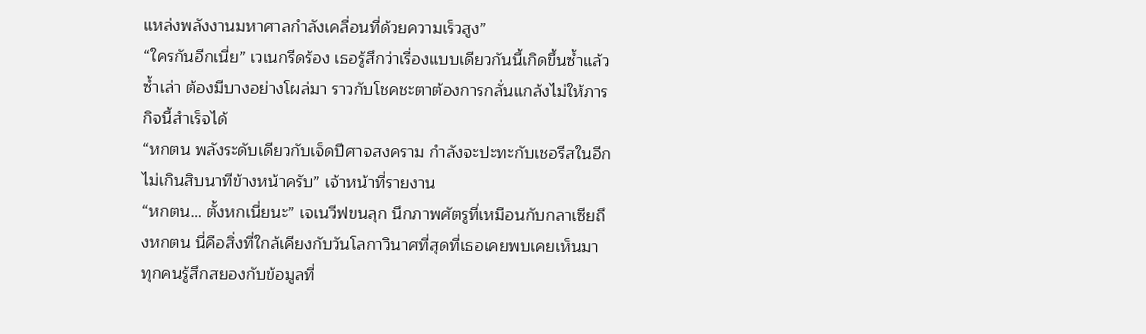แหล่งพลังงานมหาศาลกำลังเคลื่อนที่ด้วยความเร็วสูง”
“ใครกันอีกเนี่ย” เวเนกรีดร้อง เธอรู้สึกว่าเรื่องแบบเดียวกันนี้เกิดขึ้นซ้ำแล้วซ้ำเล่า ต้องมีบางอย่างโผล่มา ราวกับโชคชะตาต้องการกลั่นแกล้งไม่ให้ภารกิจนี้สำเร็จได้
“หกตน พลังระดับเดียวกับเจ็ดปีศาจสงคราม กำลังจะปะทะกับเชอรีสในอีกไม่เกินสิบนาทีข้างหน้าครับ” เจ้าหน้าที่รายงาน
“หกตน… ตั้งหกเนี่ยนะ” เจเนวีฟขนลุก นึกภาพศัตรูที่เหมือนกับกลาเซียถึงหกตน นี่คือสิ่งที่ใกล้เคียงกับวันโลกาวินาศที่สุดที่เธอเคยพบเคยเห็นมา
ทุกคนรู้สึกสยองกับข้อมูลที่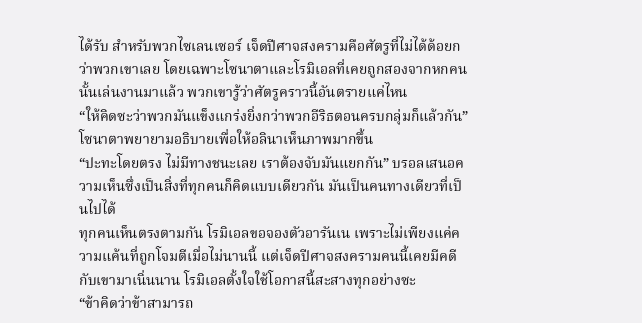ได้รับ สำหรับพวกไซเลนเซอร์ เจ็ดปีศาจสงครามคือศัตรูที่ไม่ได้ด้อยกว่าพวกเขาเลย โดยเฉพาะโซนาตาและโรมิเอลที่เคยถูกสองจากหกคนนั้นเล่นงานมาแล้ว พวกเขารู้ว่าศัตรูคราวนี้อันตรายแค่ไหน
“ให้คิดซะว่าพวกมันแข็งแกร่งยิ่งกว่าพวกอีริธตอนครบกลุ่มก็แล้วกัน” โซนาตาพยายามอธิบายเพื่อให้อลินาเห็นภาพมากขึ้น
“ปะทะโดยตรง ไม่มีทางชนะเลย เราต้องจับมันแยกกัน” บรอลเสนอความเห็นซึ่งเป็นสิ่งที่ทุกคนก็คิดแบบเดียวกัน มันเป็นคนทางเดียวที่เป็นไปได้
ทุกคนเห็นตรงตามกัน โรมิเอลขอจองตัวอารันเน เพราะไม่เพียงแค่ความแค้นที่ถูกโจมตีเมื่อไม่นานนี้ แต่เจ็ดปีศาจสงครามคนนี้เคยมีคดีกับเขามาเนิ่นนาน โรมิเอลตั้งใจใช้โอกาสนี้สะสางทุกอย่างซะ
“ข้าคิดว่าข้าสามารถ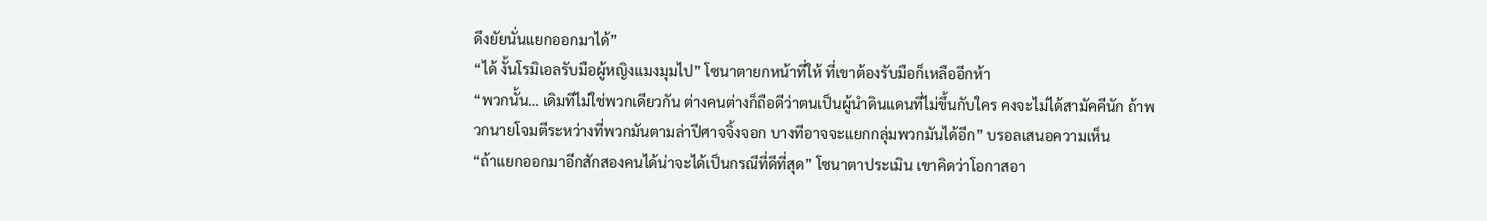ดึงยัยนั่นแยกออกมาได้”
“ได้ งั้นโรมิเอลรับมือผู้หญิงแมงมุมไป” โซนาตายกหน้าที่ให้ ที่เขาต้องรับมือก็เหลืออีกห้า
“พวกนั้น… เดิมทีไม่ใช่พวกเดียวกัน ต่างคนต่างก็ถือดีว่าตนเป็นผู้นำดินแดนที่ไม่ขึ้นกับใคร คงจะไม่ได้สามัคคีนัก ถ้าพวกนายโจมตีระหว่างที่พวกมันตามล่าปีศาจจิ้งจอก บางทีอาจจะแยกกลุ่มพวกมันได้อีก” บรอลเสนอความเห็น
“ถ้าแยกออกมาอีกสักสองคนได้น่าจะได้เป็นกรณีที่ดีที่สุด” โซนาตาประเมิน เขาคิดว่าโอกาสอา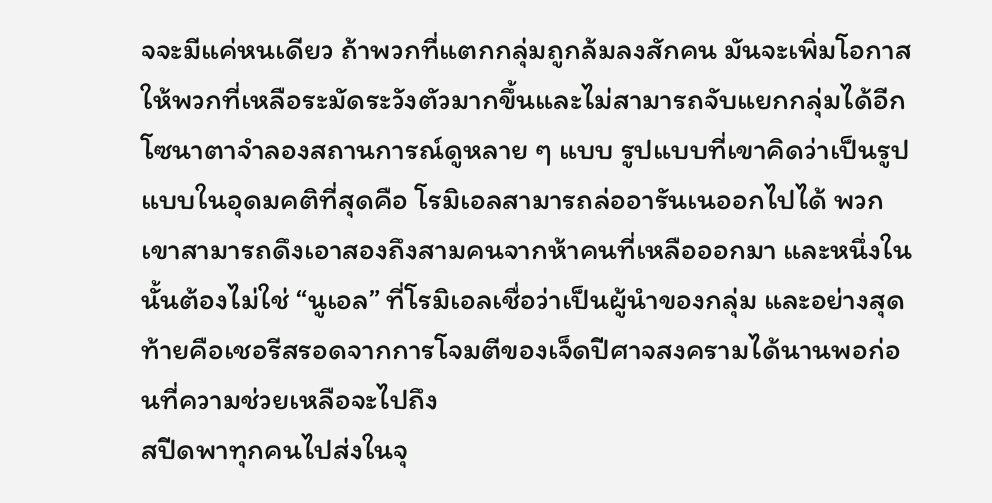จจะมีแค่หนเดียว ถ้าพวกที่แตกกลุ่มถูกล้มลงสักคน มันจะเพิ่มโอกาสให้พวกที่เหลือระมัดระวังตัวมากขึ้นและไม่สามารถจับแยกกลุ่มได้อีก
โซนาตาจำลองสถานการณ์ดูหลาย ๆ แบบ รูปแบบที่เขาคิดว่าเป็นรูปแบบในอุดมคติที่สุดคือ โรมิเอลสามารถล่ออารันเนออกไปได้ พวกเขาสามารถดึงเอาสองถึงสามคนจากห้าคนที่เหลือออกมา และหนึ่งในนั้นต้องไม่ใช่ “นูเอล” ที่โรมิเอลเชื่อว่าเป็นผู้นำของกลุ่ม และอย่างสุดท้ายคือเชอรีสรอดจากการโจมตีของเจ็ดปีศาจสงครามได้นานพอก่อนที่ความช่วยเหลือจะไปถึง
สปีดพาทุกคนไปส่งในจุ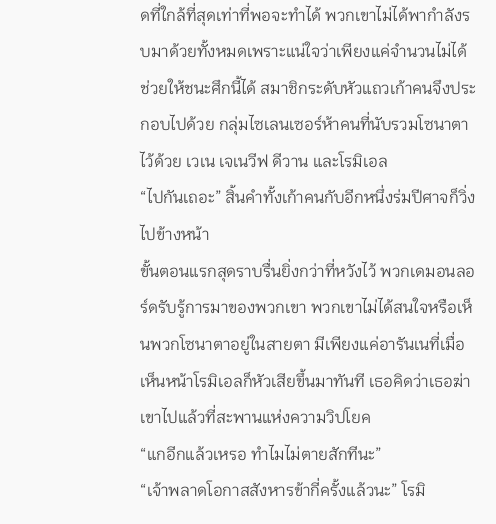ดที่ใกล้ที่สุดเท่าที่พอจะทำได้ พวกเขาไม่ได้พากำลังรบมาด้วยทั้งหมดเพราะแน่ใจว่าเพียงแค่จำนวนไม่ได้ช่วยให้ชนะศึกนี้ได้ สมาชิกระดับหัวแถวเก้าคนจึงประกอบไปด้วย กลุ่มไซเลนเซอร์ห้าคนที่นับรวมโซนาตาไว้ด้วย เวเน เจเนวีฟ ดีวาน และโรมิเอล
“ไปกันเถอะ” สิ้นคำทั้งเก้าคนกับอีกหนึ่งร่มปีศาจก็วิ่งไปข้างหน้า
ขั้นตอนแรกสุดราบรื่นยิ่งกว่าที่หวังไว้ พวกเดมอนลอร์ดรับรู้การมาของพวกเขา พวกเขาไม่ได้สนใจหรือเห็นพวกโซนาตาอยู่ในสายตา มีเพียงแค่อารันเนที่เมื่อเห็นหน้าโรมิเอลก็หัวเสียขึ้นมาทันที เธอคิดว่าเธอฆ่าเขาไปแล้วที่สะพานแห่งความวิปโยค
“แกอีกแล้วเหรอ ทำไมไม่ตายสักทีนะ”
“เจ้าพลาดโอกาสสังหารข้ากี่ครั้งแล้วนะ” โรมิ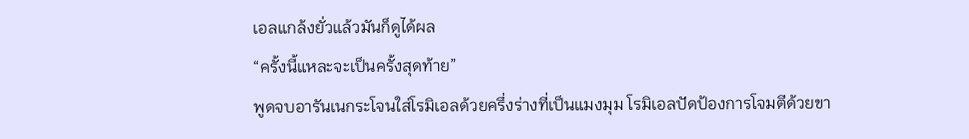เอลแกล้งยั่วแล้วมันก็ดูได้ผล
“ครั้งนี้แหละจะเป็นครั้งสุดท้าย”
พูดจบอารันเนกระโจนใส่โรมิเอลด้วยครึ่งร่างที่เป็นแมงมุม โรมิเอลปัดป้องการโจมตีด้วยขา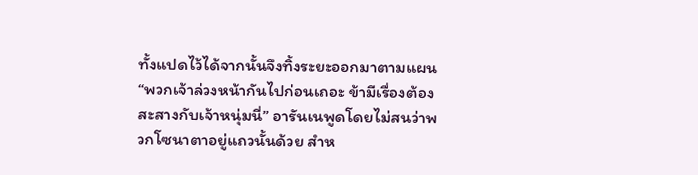ทั้งแปดไว้ได้จากนั้นจึงทิ้งระยะออกมาตามแผน
“พวกเจ้าล่วงหน้ากันไปก่อนเถอะ ข้ามีเรื่องต้องสะสางกับเจ้าหนุ่มนี่” อารันเนพูดโดยไม่สนว่าพวกโซนาตาอยู่แถวนั้นด้วย สำห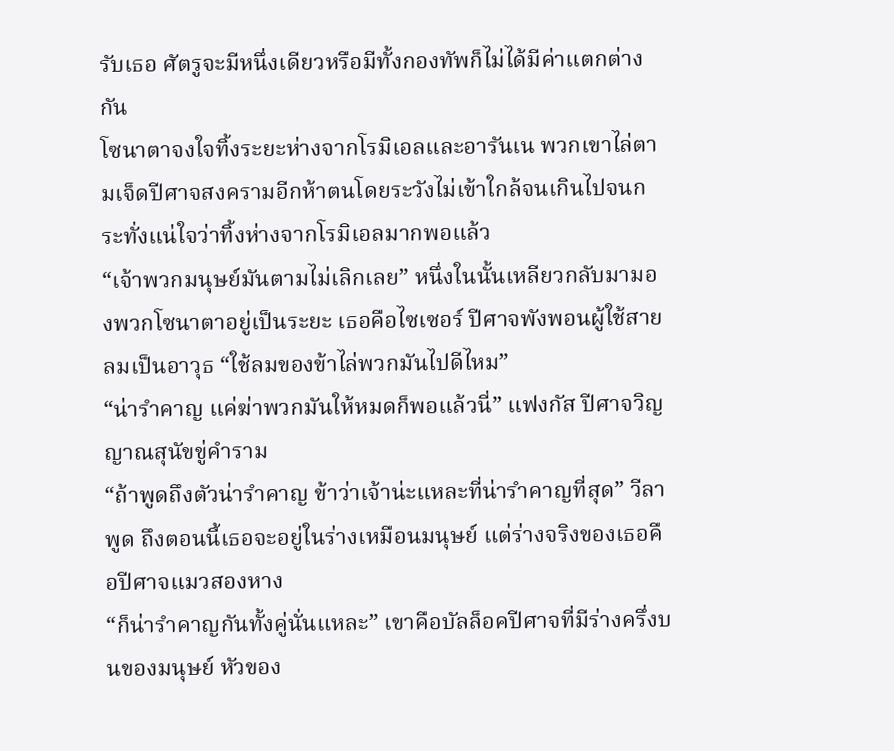รับเธอ ศัตรูจะมีหนึ่งเดียวหรือมีทั้งกองทัพก็ไม่ได้มีค่าแตกต่างกัน
โซนาตาจงใจทิ้งระยะห่างจากโรมิเอลและอารันเน พวกเขาไล่ตามเจ็ดปีศาจสงครามอีกห้าตนโดยระวังไม่เข้าใกล้จนเกินไปจนกระทั่งแน่ใจว่าทิ้งห่างจากโรมิเอลมากพอแล้ว
“เจ้าพวกมนุษย์มันตามไม่เลิกเลย” หนึ่งในนั้นเหลียวกลับมามองพวกโซนาตาอยู่เป็นระยะ เธอคือไซเซอร์ ปีศาจพังพอนผู้ใช้สายลมเป็นอาวุธ “ใช้ลมของข้าไล่พวกมันไปดีไหม”
“น่ารำคาญ แค่ฆ่าพวกมันให้หมดก็พอแล้วนี่” แฟงกัส ปีศาจวิญญาณสุนัขขู่คำราม
“ถ้าพูดถึงตัวน่ารำคาญ ข้าว่าเจ้าน่ะแหละที่น่ารำคาญที่สุด” วีลาพูด ถึงตอนนี้เธอจะอยู่ในร่างเหมือนมนุษย์ แต่ร่างจริงของเธอคือปีศาจแมวสองหาง
“ก็น่ารำคาญกันทั้งคู่นั่นแหละ” เขาคือบัลล็อคปีศาจที่มีร่างครึ่งบนของมนุษย์ หัวของ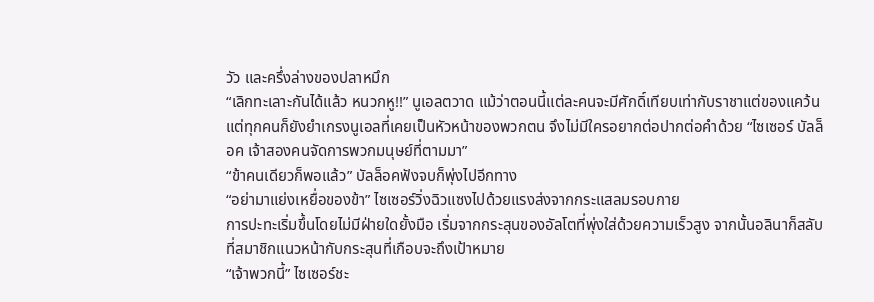วัว และครึ่งล่างของปลาหมึก
“เลิกทะเลาะกันได้แล้ว หนวกหู!!” นูเอลตวาด แม้ว่าตอนนี้แต่ละคนจะมีศักดิ์เทียบเท่ากับราชาแต่ของแคว้น แต่ทุกคนก็ยังยำเกรงนูเอลที่เคยเป็นหัวหน้าของพวกตน จึงไม่มีใครอยากต่อปากต่อคำด้วย “ไซเซอร์ บัลล็อค เจ้าสองคนจัดการพวกมนุษย์ที่ตามมา”
“ข้าคนเดียวก็พอแล้ว” บัลล็อคฟังจบก็พุ่งไปอีกทาง
“อย่ามาแย่งเหยื่อของข้า” ไซเซอร์วิ่งฉิวแซงไปด้วยแรงส่งจากกระแสลมรอบกาย
การปะทะเริ่มขึ้นโดยไม่มีฝ่ายใดยั้งมือ เริ่มจากกระสุนของอัลโตที่พุ่งใส่ด้วยความเร็วสูง จากนั้นอลินาก็สลับที่สมาชิกแนวหน้ากับกระสุนที่เกือบจะถึงเป้าหมาย
“เจ้าพวกนี้” ไซเซอร์ชะ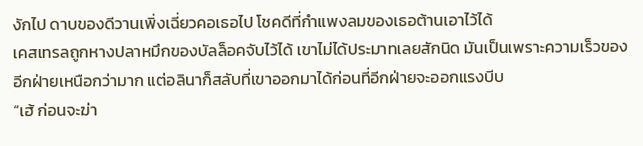งักไป ดาบของดีวานเพิ่งเฉี่ยวคอเธอไป โชคดีที่กำแพงลมของเธอต้านเอาไว้ได้
เคสเทรลถูกหางปลาหมึกของบัลล็อคจับไว้ได้ เขาไม่ได้ประมาทเลยสักนิด มันเป็นเพราะความเร็วของอีกฝ่ายเหนือกว่ามาก แต่อลินาก็สลับที่เขาออกมาได้ก่อนที่อีกฝ่ายจะออกแรงบีบ
“เฮ้ ก่อนจะฆ่า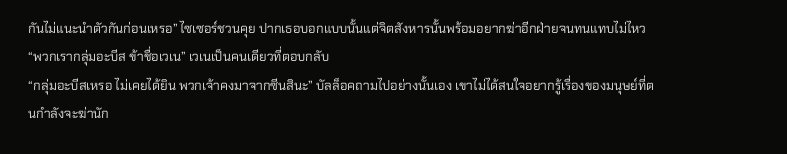กันไม่แนะนำตัวกันก่อนเหรอ” ไซเซอร์ชวนคุย ปากเธอบอกแบบนั้นแต่จิตสังหารนั้นพร้อมอยากฆ่าอีกฝ่ายจนทนแทบไม่ไหว
“พวกเรากลุ่มอะบีส ข้าชื่อเวเน” เวเนเป็นคนเดียวที่ตอบกลับ
“กลุ่มอะบีสเหรอ ไม่เคยได้ยิน พวกเจ้าคงมาจากซีนสินะ” บัลล็อคถามไปอย่างนั้นเอง เขาไม่ได้สนใจอยากรู้เรื่องของมนุษย์ที่ตนกำลังจะฆ่านัก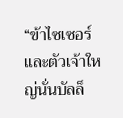“ข้าไซเซอร์ และตัวเจ้าใหญ่นั่นบัลล็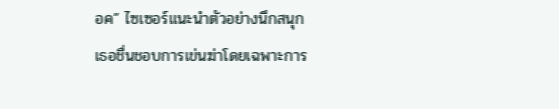อค” ไซเซอร์แนะนำตัวอย่างนึกสนุก เธอชื่นชอบการเข่นฆ่าโดยเฉพาะการ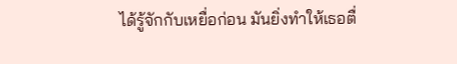ได้รู้จักกับเหยื่อก่อน มันยิ่งทำให้เธอตื่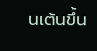นเต้นขึ้น